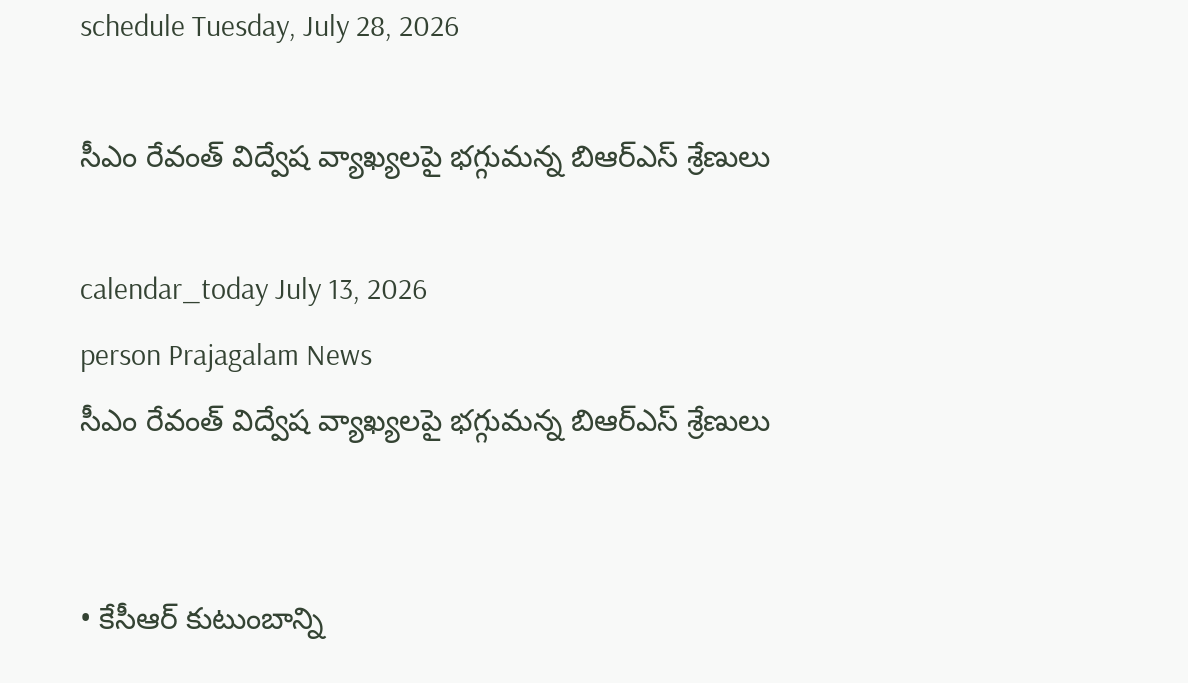schedule Tuesday, July 28, 2026

సీఎం రేవంత్ విద్వేష వ్యాఖ్యలపై భగ్గుమన్న బిఆర్ఎస్ శ్రేణులు

calendar_today July 13, 2026
person Prajagalam News
సీఎం రేవంత్ విద్వేష వ్యాఖ్యలపై భగ్గుమన్న బిఆర్ఎస్ శ్రేణులు


• కేసీఆర్ కుటుంబాన్ని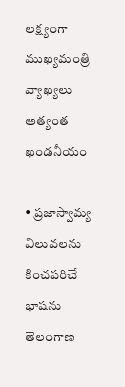లక్ష్యంగా  ముఖ్యమంత్రి వ్యాఖ్యలు అత్యంత ఖండనీయం

• ప్రజాస్వామ్య విలువలను కించపరిచే భాషను తెలంగాణ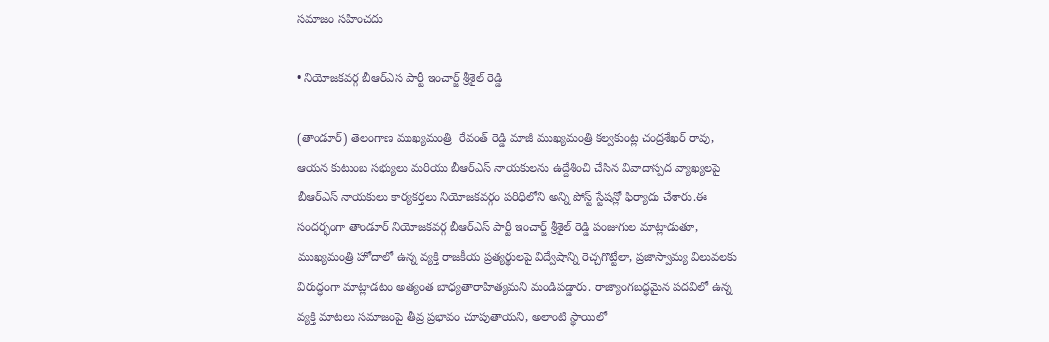సమాజం సహించదు

• నియోజకవర్గ బీఆర్ఎస పార్టీ ఇంచార్జ్ శ్రీశైల్ రెడ్డి

(తాండూర్) తెలంగాణ ముఖ్యమంత్రి  రేవంత్ రెడ్డి మాజీ ముఖ్యమంత్రి కల్వకుంట్ల చంద్రశేఖర్ రావు, ఆయన కుటుంబ సభ్యులు మరియు బీఆర్ఎస్ నాయకులను ఉద్దేశించి చేసిన వివాదాస్పద వ్యాఖ్యలపై  బీఆర్ఎస్ నాయకులు కార్యకర్తలు నియోజకవర్గం పరిధిలోని అన్ని పోస్ట్ స్టేషన్లో ఫిర్యాదు చేశారు.ఈ సందర్భంగా తాండూర్ నియోజకవర్గ బీఆర్ఎస్ పార్టీ ఇంచార్జ్ శ్రీశైల్ రెడ్డి పంజుగుల మాట్లాడుతూ, ముఖ్యమంత్రి హోదాలో ఉన్న వ్యక్తి రాజకీయ ప్రత్యర్థులపై విద్వేషాన్ని రెచ్చగొట్టేలా, ప్రజాస్వామ్య విలువలకు విరుద్ధంగా మాట్లాడటం అత్యంత బాధ్యతారాహిత్యమని మండిపడ్డారు. రాజ్యాంగబద్ధమైన పదవిలో ఉన్న వ్యక్తి మాటలు సమాజంపై తీవ్ర ప్రభావం చూపుతాయని, అలాంటి స్థాయిలో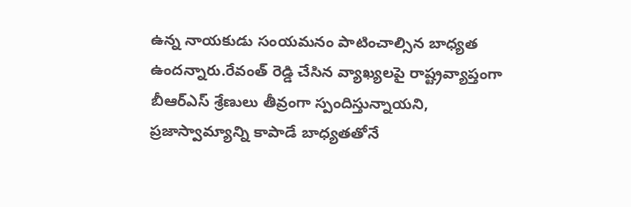ఉన్న నాయకుడు సంయమనం పాటించాల్సిన బాధ్యత ఉందన్నారు.రేవంత్ రెడ్డి చేసిన వ్యాఖ్యలపై రాష్ట్రవ్యాప్తంగా బీఆర్ఎస్ శ్రేణులు తీవ్రంగా స్పందిస్తున్నాయని, ప్రజాస్వామ్యాన్ని కాపాడే బాధ్యతతోనే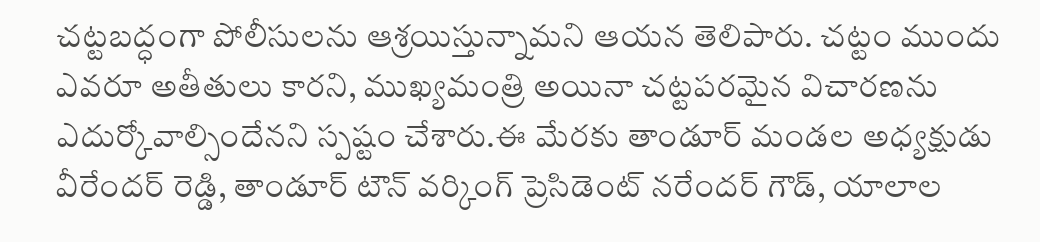చట్టబద్ధంగా పోలీసులను ఆశ్రయిస్తున్నామని ఆయన తెలిపారు. చట్టం ముందు ఎవరూ అతీతులు కారని, ముఖ్యమంత్రి అయినా చట్టపరమైన విచారణను ఎదుర్కోవాల్సిందేనని స్పష్టం చేశారు.ఈ మేరకు తాండూర్ మండల అధ్యక్షుడు వీరేందర్ రెడ్డి, తాండూర్ టౌన్ వర్కింగ్ ప్రెసిడెంట్ నరేందర్ గౌడ్, యాలాల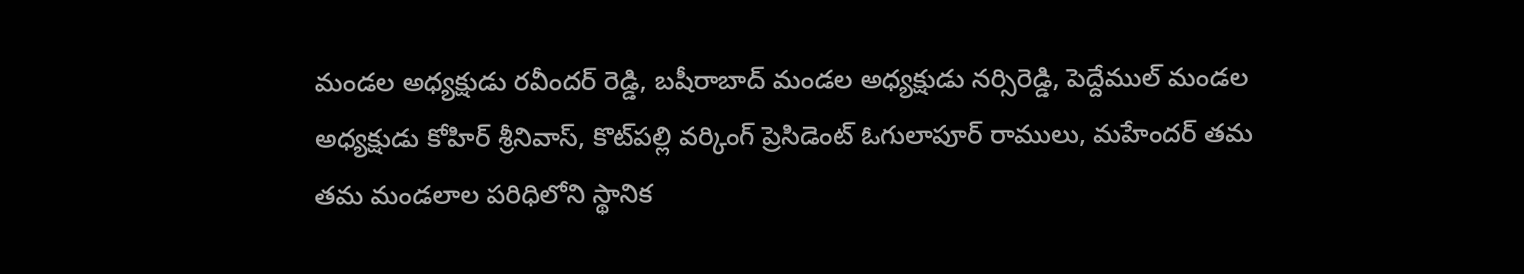మండల అధ్యక్షుడు రవీందర్ రెడ్డి, బషీరాబాద్ మండల అధ్యక్షుడు నర్సిరెడ్డి, పెద్దేముల్ మండల అధ్యక్షుడు కోహిర్ శ్రీనివాస్, కొట్‌పల్లి వర్కింగ్ ప్రెసిడెంట్ ఓగులాపూర్ రాములు, మహేందర్ తమ తమ మండలాల పరిధిలోని స్థానిక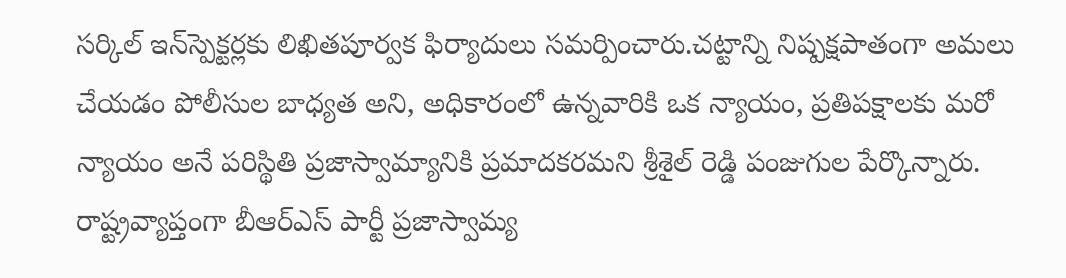సర్కిల్ ఇన్‌స్పెక్టర్లకు లిఖితపూర్వక ఫిర్యాదులు సమర్పించారు.చట్టాన్ని నిష్పక్షపాతంగా అమలు చేయడం పోలీసుల బాధ్యత అని, అధికారంలో ఉన్నవారికి ఒక న్యాయం, ప్రతిపక్షాలకు మరో న్యాయం అనే పరిస్థితి ప్రజాస్వామ్యానికి ప్రమాదకరమని శ్రీశైల్ రెడ్డి పంజుగుల పేర్కొన్నారు. రాష్ట్రవ్యాప్తంగా బీఆర్ఎస్ పార్టీ ప్రజాస్వామ్య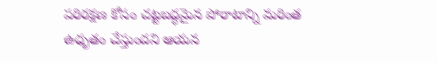పరిరక్షణ కోసం చట్టబద్ధమైన పోరాటాన్ని మరింత ఉధృతం చేస్తుందని ఆయన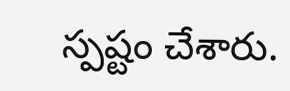స్పష్టం చేశారు.